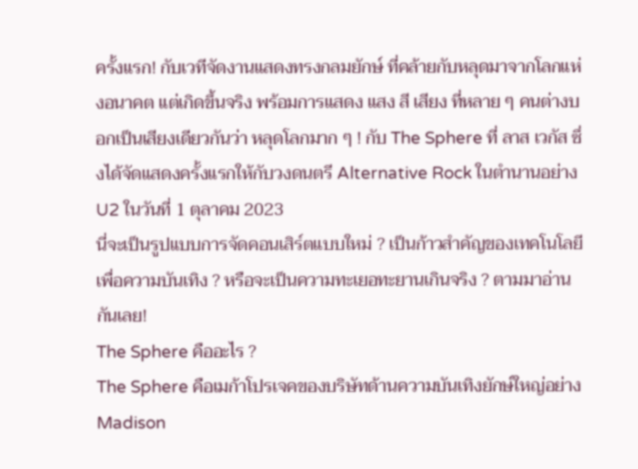ครั้งแรก! กับเวทีจัดงานแสดงทรงกลมยักษ์ ที่คล้ายกับหลุดมาจากโลกแห่งอนาคต แต่เกิดขึ้นจริง พร้อมการแสดง แสง สี เสียง ที่หลาย ๆ คนต่างบอกเป็นเสียงเดียวกันว่า หลุดโลกมาก ๆ ! กับ The Sphere ที่ ลาส เวกัส ซึ่งได้จัดแสดงครั้งแรกให้กับวงดนตรี Alternative Rock ในตำนานอย่าง U2 ในวันที่ 1 ตุลาคม 2023
นี่จะเป็นรูปแบบการจัดคอนเสิร์ตแบบใหม่ ? เป็นก้าวสำคัญของเทคโนโลยีเพื่อความบันเทิง ? หรือจะเป็นความทะเยอทะยานเกินจริง ? ตามมาอ่านกันเลย!
The Sphere คืออะไร ?
The Sphere คือเมก้าโปรเจคของบริษัทด้านความบันเทิงยักษ์ใหญ่อย่าง Madison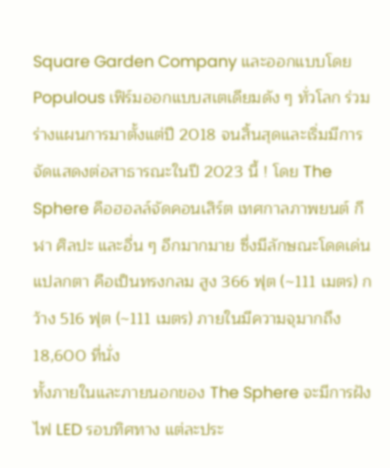Square Garden Company และออกแบบโดย Populous เฟิร์มออกแบบสเตเดียมดัง ๆ ทั่วโลก ร่วมร่างแผนการมาตั้งแต่ปี 2018 จนสิ้นสุดและเริ่มมีการจัดแสดงต่อสาธารณะในปี 2023 นี้ ! โดย The Sphere คือฮอลล์จัดคอนเสิร์ต เทศกาลภาพยนต์ กีฬา ศิลปะ และอื่น ๆ อีกมากมาย ซึ่งมีลักษณะโดดเด่นแปลกตา คือเป็นทรงกลม สูง 366 ฟุต (~111 เมตร) กว้าง 516 ฟุต (~111 เมตร) ภายในมีความจุมากถึง 18,600 ที่นั่ง
ทั้งภายในและภายนอกของ The Sphere จะมีการฝังไฟ LED รอบทิศทาง แต่ละประ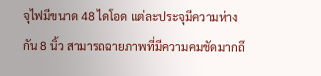จุไฟมีขนาด 48 ไดโอด แต่ละประจุมีความห่างกัน 8 นิ้ว สามารถฉายภาพที่มีความคมชัดมากถึ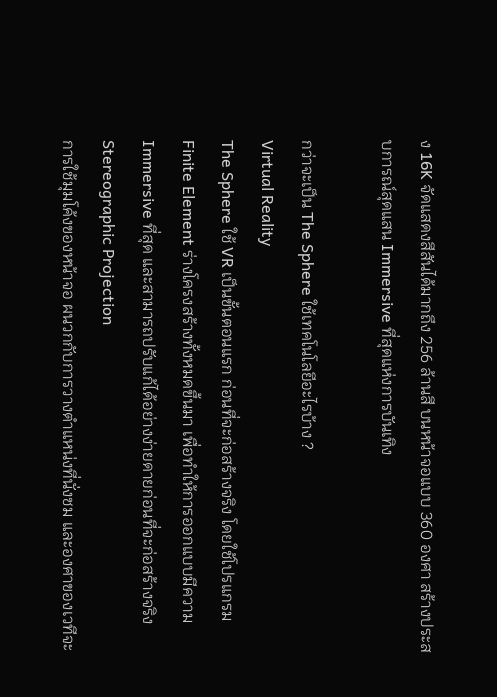ง 16K จัดแสดงสีสันได้มากถึง 256 ล้านสี บนหน้าจอแบบ 360 องศา สร้างประสบการณ์สุดแสน Immersive ที่สุดแห่งการบันเทิง

กว่าจะเป็น The Sphere ใช้เทคโนโลยีอะไรบ้าง ?
Virtual Reality
The Sphere ใช้ VR เป็นขั้นตอนแรก ก่อนที่จะก่อสร้างจริง โดยใช้โปรแกรม Finite Element ร่างโครงสร้างทั้งหมดขึ้นมา เพื่อทำให้การออกแบบมีความ Immersive ที่สุด และสามารถปรับแก้ได้อย่างง่ายดายก่อนที่จะก่อสร้างจริง
Stereographic Projection
การใช้มุมโค้งของหน้าจอ ผนวกกับการวางตำแหน่งที่นั่งชม และองศาของเวทีจะ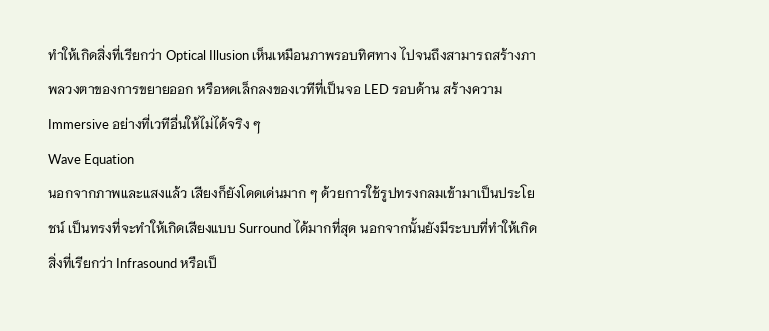ทำให้เกิดสิ่งที่เรียกว่า Optical Illusion เห็นเหมือนภาพรอบทิศทาง ไปจนถึงสามารถสร้างภาพลวงตาของการขยายออก หรือหดเล็กลงของเวทีที่เป็นจอ LED รอบด้าน สร้างความ Immersive อย่างที่เวทีอื่นให้ไม่ได้จริง ๆ
Wave Equation
นอกจากภาพและแสงแล้ว เสียงก็ยังโดดเด่นมาก ๆ ด้วยการใช้รูปทรงกลมเข้ามาเป็นประโยชน์ เป็นทรงที่จะทำให้เกิดเสียงแบบ Surround ได้มากที่สุด นอกจากนั้นยังมีระบบที่ทำให้เกิดสิ่งที่เรียกว่า Infrasound หรือเป็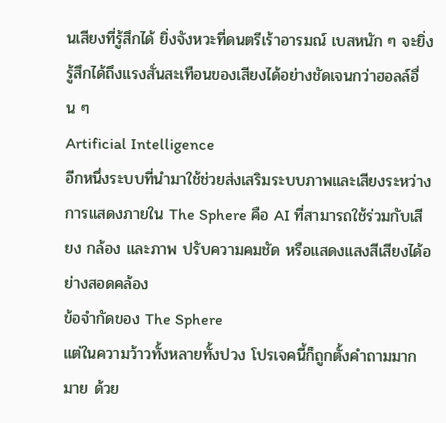นเสียงที่รู้สึกได้ ยิ่งจังหวะที่ดนตรีเร้าอารมณ์ เบสหนัก ๆ จะยิ่งรู้สึกได้ถึงแรงสั่นสะเทือนของเสียงได้อย่างชัดเจนกว่าฮอลล์อื่น ๆ
Artificial Intelligence
อีกหนึ่งระบบที่นำมาใช้ช่วยส่งเสริมระบบภาพและเสียงระหว่างการแสดงภายใน The Sphere คือ AI ที่สามารถใช้ร่วมกับเสียง กล้อง และภาพ ปรับความคมชัด หรือแสดงแสงสีเสียงได้อย่างสอดคล้อง
ข้อจำกัดของ The Sphere
แต่ในความว้าวทั้งหลายทั้งปวง โปรเจคนี้ก็ถูกตั้งคำถามมากมาย ด้วย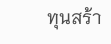ทุนสร้า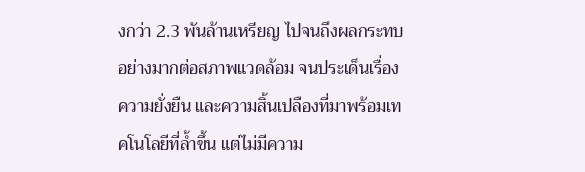งกว่า 2.3 พันล้านเหรียญ ไปจนถึงผลกระทบอย่างมากต่อสภาพแวดล้อม จนประเด็นเรื่องความยั่งยืน และความสิ้นเปลืองที่มาพร้อมเทคโนโลยีที่ล้ำขึ้น แต่ไม่มีความ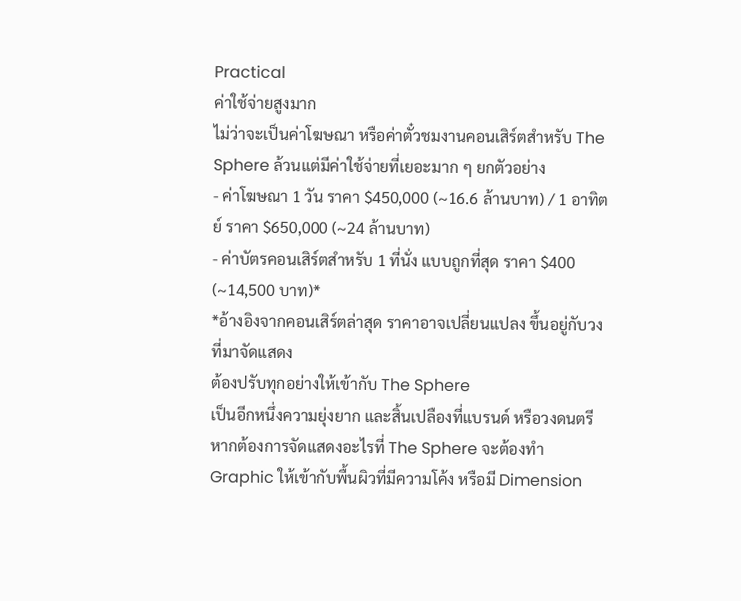Practical
ค่าใช้จ่ายสูงมาก
ไม่ว่าจะเป็นค่าโฆษณา หรือค่าตั๋วชมงานคอนเสิร์ตสำหรับ The Sphere ล้วนแต่มีค่าใช้จ่ายที่เยอะมาก ๆ ยกตัวอย่าง
- ค่าโฆษณา 1 วัน ราคา $450,000 (~16.6 ล้านบาท) / 1 อาทิตย์ ราคา $650,000 (~24 ล้านบาท)
- ค่าบัตรคอนเสิร์ตสำหรับ 1 ที่นั่ง แบบถูกที่สุด ราคา $400 (~14,500 บาท)*
*อ้างอิงจากคอนเสิร์ตล่าสุด ราคาอาจเปลี่ยนแปลง ขึ้นอยู่กับวงที่มาจัดแสดง
ต้องปรับทุกอย่างให้เข้ากับ The Sphere
เป็นอีกหนึ่งความยุ่งยาก และสิ้นเปลืองที่แบรนด์ หรือวงดนตรี หากต้องการจัดแสดงอะไรที่ The Sphere จะต้องทำ Graphic ให้เข้ากับพื้นผิวที่มีความโค้ง หรือมี Dimension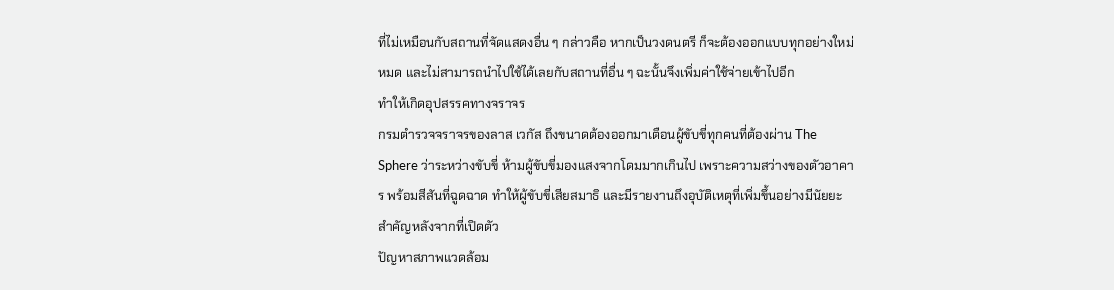ที่ไม่เหมือนกับสถานที่จัดแสดงอื่น ๆ กล่าวคือ หากเป็นวงดนตรี ก็จะต้องออกแบบทุกอย่างใหม่หมด และไม่สามารถนำไปใช้ได้เลยกับสถานที่อื่น ๆ ฉะนั้นจึงเพิ่มค่าใช้จ่ายเข้าไปอีก
ทำให้เกิดอุปสรรคทางจราจร
กรมตำรวจจราจรของลาส เวกัส ถึงขนาดต้องออกมาเตือนผู้ขับขี่ทุกคนที่ต้องผ่าน The Sphere ว่าระหว่างขับขี่ ห้ามผู้ขับขี่มองแสงจากโดมมากเกินไป เพราะความสว่างของตัวอาคาร พร้อมสีสันที่ฉูดฉาด ทำให้ผู้ขับขี่เสียสมาธิ และมีรายงานถึงอุบัติเหตุที่เพิ่มขึ้นอย่างมีนัยยะสำคัญหลังจากที่เปิดตัว
ปัญหาสภาพแวดล้อม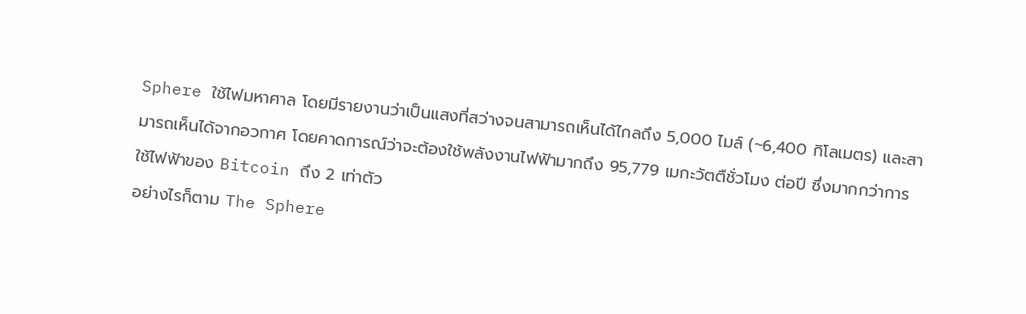Sphere ใช้ไฟมหาศาล โดยมีรายงานว่าเป็นแสงที่สว่างจนสามารถเห็นได้ไกลถึง 5,000 ไมล์ (~6,400 กิโลเมตร) และสามารถเห็นได้จากอวกาศ โดยคาดการณ์ว่าจะต้องใช้พลังงานไฟฟ้ามากถึง 95,779 เมกะวัตตืชั่วโมง ต่อปี ซึ่งมากกว่าการใช้ไฟฟ้าของ Bitcoin ถึง 2 เท่าตัว
อย่างไรก็ตาม The Sphere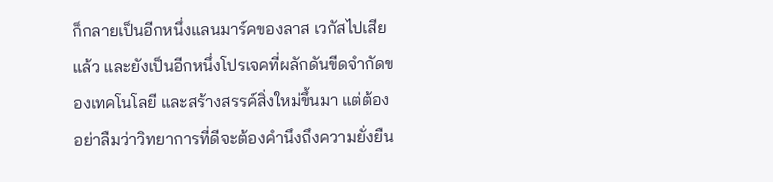ก็กลายเป็นอีกหนึ่งแลนมาร์คของลาส เวกัสไปเสียแล้ว และยังเป็นอีกหนึ่งโปรเจคที่ผลักดันขีดจำกัดของเทคโนโลยี และสร้างสรรค์สิ่งใหม่ขึ้นมา แต่ต้องอย่าลืมว่าวิทยาการที่ดีจะต้องคำนึงถึงความยั่งยืน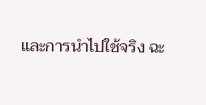และการนำไปใช้จริง ฉะ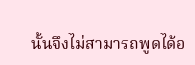นั้นจึงไม่สามารถพูดได้อ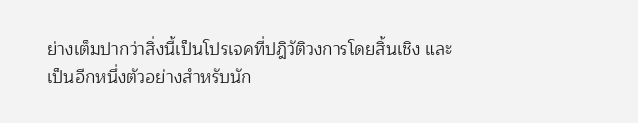ย่างเต็มปากว่าสิ่งนี้เป็นโปรเจคที่ปฎิวัติวงการโดยสิ้นเชิง และเป็นอีกหนึ่งตัวอย่างสำหรับนัก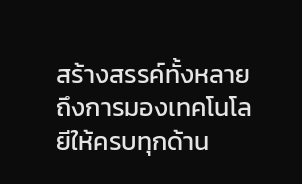สร้างสรรค์ทั้งหลาย ถึงการมองเทคโนโลยีให้ครบทุกด้าน